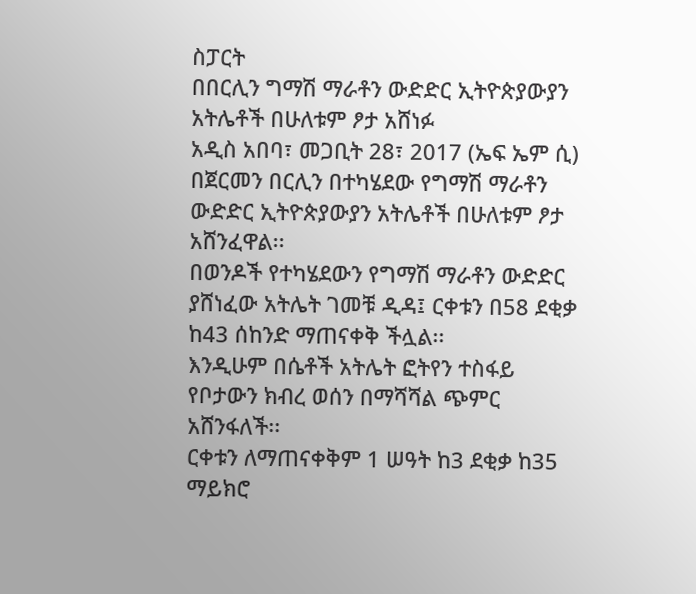ስፓርት
በበርሊን ግማሽ ማራቶን ውድድር ኢትዮጵያውያን አትሌቶች በሁለቱም ፆታ አሸነፉ
አዲስ አበባ፣ መጋቢት 28፣ 2017 (ኤፍ ኤም ሲ) በጀርመን በርሊን በተካሄደው የግማሽ ማራቶን ውድድር ኢትዮጵያውያን አትሌቶች በሁለቱም ፆታ አሸንፈዋል፡፡
በወንዶች የተካሄደውን የግማሽ ማራቶን ውድድር ያሸነፈው አትሌት ገመቹ ዲዳ፤ ርቀቱን በ58 ደቂቃ ከ43 ሰከንድ ማጠናቀቅ ችሏል፡፡
እንዲሁም በሴቶች አትሌት ፎትየን ተስፋይ የቦታውን ክብረ ወሰን በማሻሻል ጭምር አሸንፋለች፡፡
ርቀቱን ለማጠናቀቅም 1 ሠዓት ከ3 ደቂቃ ከ35 ማይክሮ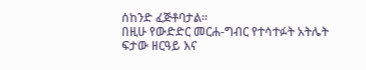ሰከንድ ፈጅቶባታል፡፡
በዚሁ የውድድር መርሐ-ግብር የተሳተፉት አትሌት ፍታው ዘርዓይ እና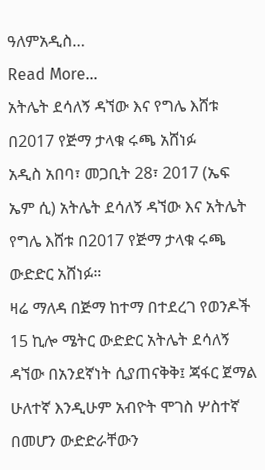ዓለምአዲስ…
Read More...
አትሌት ደሳለኝ ዳኘው እና የግሌ እሸቱ በ2017 የጅማ ታላቁ ሩጫ አሸነፉ
አዲስ አበባ፣ መጋቢት 28፣ 2017 (ኤፍ ኤም ሲ) አትሌት ደሳለኝ ዳኘው እና አትሌት የግሌ እሸቱ በ2017 የጅማ ታላቁ ሩጫ ውድድር አሸነፉ።
ዛሬ ማለዳ በጅማ ከተማ በተደረገ የወንዶች 15 ኪሎ ሜትር ውድድር አትሌት ደሳለኝ ዳኘው በአንደኛነት ሲያጠናቅቅ፤ ጃፋር ጀማል ሁለተኛ እንዲሁም አብዮት ሞገስ ሦስተኛ በመሆን ውድድራቸውን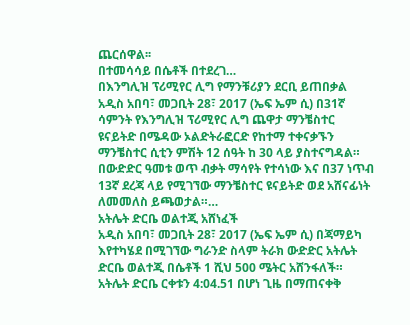ጨርሰዋል፡፡
በተመሳሳይ በሴቶች በተደረገ…
በእንግሊዝ ፕሪሚየር ሊግ የማንቹሪያን ደርቢ ይጠበቃል
አዲስ አበባ፣ መጋቢት 28፣ 2017 (ኤፍ ኤም ሲ) በ31ኛ ሳምንት የእንግሊዝ ፕሪሚየር ሊግ ጨዋታ ማንቼስተር ዩናይትድ በሜዳው ኦልድትራፎርድ የከተማ ተቀናቃኙን ማንቼስተር ሲቲን ምሽት 12 ሰዓት ከ 30 ላይ ያስተናግዳል።
በውድድር ዓመቱ ወጥ ብቃት ማሳየት የተሳነው እና በ37 ነጥብ 13ኛ ደረጃ ላይ የሚገኘው ማንቼስተር ዩናይትድ ወደ አሸናፊነት ለመመለስ ይጫወታል።…
አትሌት ድርቤ ወልተጂ አሸነፈች
አዲስ አበባ፣ መጋቢት 28፣ 2017 (ኤፍ ኤም ሲ) በጃማይካ እየተካሄደ በሚገኘው ግራንድ ስላም ትራክ ውድድር አትሌት ድርቤ ወልተጂ በሴቶች 1 ሺህ 500 ሜትር አሸንፋለች።
አትሌት ድርቤ ርቀቱን 4:04.51 በሆነ ጊዜ በማጠናቀቅ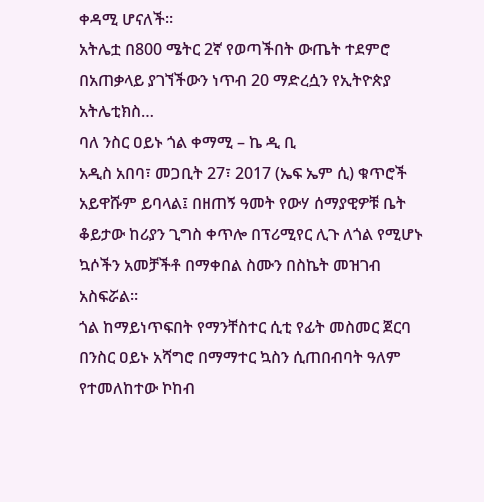ቀዳሚ ሆናለች።
አትሌቷ በ800 ሜትር 2ኛ የወጣችበት ውጤት ተደምሮ በአጠቃላይ ያገኘችውን ነጥብ 20 ማድረሷን የኢትዮጵያ አትሌቲክስ…
ባለ ንስር ዐይኑ ጎል ቀማሚ – ኬ ዲ ቢ
አዲስ አበባ፣ መጋቢት 27፣ 2017 (ኤፍ ኤም ሲ) ቁጥሮች አይዋሹም ይባላል፤ በዘጠኝ ዓመት የውሃ ሰማያዊዎቹ ቤት ቆይታው ከሪያን ጊግስ ቀጥሎ በፕሪሚየር ሊጉ ለጎል የሚሆኑ ኳሶችን አመቻችቶ በማቀበል ስሙን በስኬት መዝገብ አስፍሯል።
ጎል ከማይነጥፍበት የማንቸስተር ሲቲ የፊት መስመር ጀርባ በንስር ዐይኑ አሻግሮ በማማተር ኳስን ሲጠበብባት ዓለም የተመለከተው ኮከብ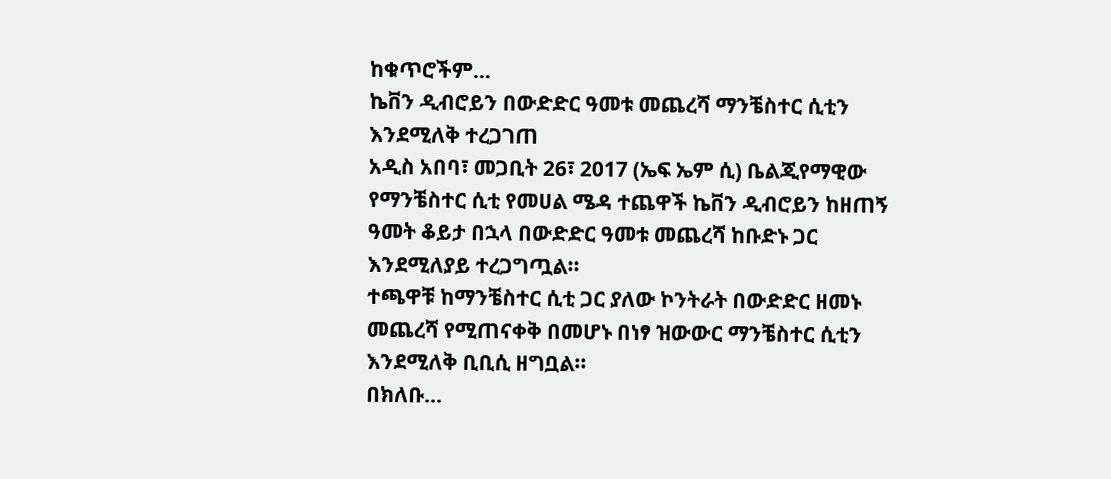ከቁጥሮችም…
ኬቨን ዲብሮይን በውድድር ዓመቱ መጨረሻ ማንቼስተር ሲቲን እንደሚለቅ ተረጋገጠ
አዲስ አበባ፣ መጋቢት 26፣ 2017 (ኤፍ ኤም ሲ) ቤልጂየማዊው የማንቼስተር ሲቲ የመሀል ሜዳ ተጨዋች ኬቨን ዲብሮይን ከዘጠኝ ዓመት ቆይታ በኋላ በውድድር ዓመቱ መጨረሻ ከቡድኑ ጋር እንደሚለያይ ተረጋግጧል፡፡
ተጫዋቹ ከማንቼስተር ሲቲ ጋር ያለው ኮንትራት በውድድር ዘመኑ መጨረሻ የሚጠናቀቅ በመሆኑ በነፃ ዝውውር ማንቼስተር ሲቲን እንደሚለቅ ቢቢሲ ዘግቧል፡፡
በክለቡ…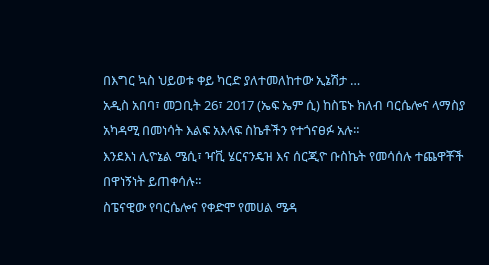በእግር ኳስ ህይወቱ ቀይ ካርድ ያለተመለከተው ኢኔሽታ …
አዲስ አበባ፣ መጋቢት 26፣ 2017 (ኤፍ ኤም ሲ) ከስፔኑ ክለብ ባርሴሎና ላማስያ አካዳሚ በመነሳት እልፍ አእላፍ ስኬቶችን የተጎናፀፉ አሉ።
እንደእነ ሊዮኔል ሜሲ፣ ዣቪ ሄርናንዴዝ እና ሰርጂዮ ቡስኬት የመሳሰሉ ተጨዋቾች በዋነኝነት ይጠቀሳሉ።
ስፔናዊው የባርሴሎና የቀድሞ የመሀል ሜዳ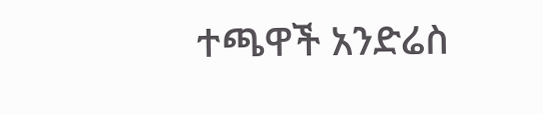ተጫዋች አንድሬስ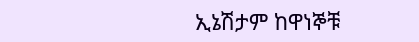ኢኔሽታም ከዋነኞቹ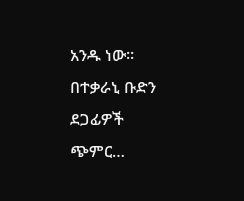አንዱ ነው።
በተቃራኒ ቡድን ደጋፊዎች ጭምር…